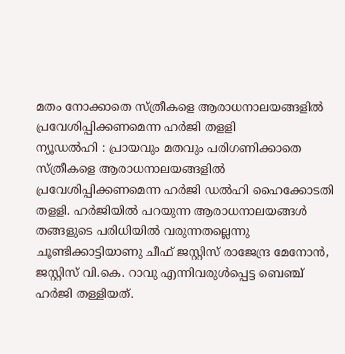മതം നോക്കാതെ സ്ത്രീകളെ ആരാധനാലയങ്ങളിൽ പ്രവേശിപ്പിക്കണമെന്ന ഹർജി തളളി
ന്യൂഡൽഹി : പ്രായവും മതവും പരിഗണിക്കാതെ സ്ത്രീകളെ ആരാധനാലയങ്ങളിൽ പ്രവേശിപ്പിക്കണമെന്ന ഹർജി ഡൽഹി ഹൈക്കോടതി തളളി. ഹർജിയിൽ പറയുന്ന ആരാധനാലയങ്ങൾ തങ്ങളുടെ പരിധിയിൽ വരുന്നതല്ലെന്നു ചൂണ്ടിക്കാട്ടിയാണു ചീഫ് ജസ്റ്റിസ് രാജേന്ദ്ര മേനോൻ, ജസ്റ്റിസ് വി.കെ. റാവു എന്നിവരുൾപ്പെട്ട ബെഞ്ച് ഹർജി തള്ളിയത്.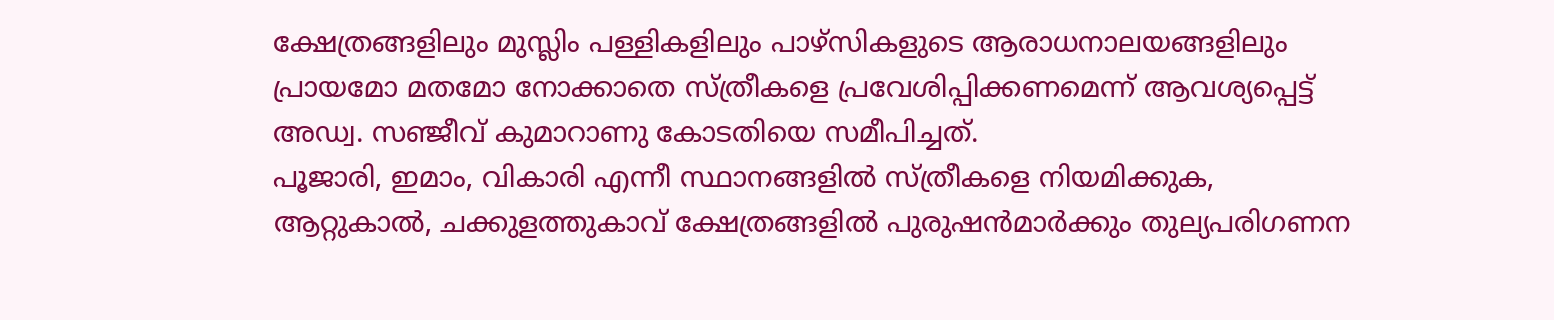ക്ഷേത്രങ്ങളിലും മുസ്ലിം പള്ളികളിലും പാഴ്സികളുടെ ആരാധനാലയങ്ങളിലും പ്രായമോ മതമോ നോക്കാതെ സ്ത്രീകളെ പ്രവേശിപ്പിക്കണമെന്ന് ആവശ്യപ്പെട്ട് അഡ്വ. സഞ്ജീവ് കുമാറാണു കോടതിയെ സമീപിച്ചത്.
പൂജാരി, ഇമാം, വികാരി എന്നീ സ്ഥാനങ്ങളിൽ സ്ത്രീകളെ നിയമിക്കുക, ആറ്റുകാൽ, ചക്കുളത്തുകാവ് ക്ഷേത്രങ്ങളിൽ പുരുഷൻമാർക്കും തുല്യപരിഗണന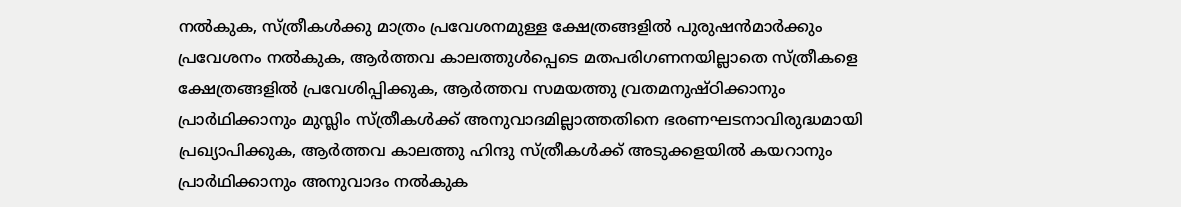നൽകുക, സ്ത്രീകൾക്കു മാത്രം പ്രവേശനമുള്ള ക്ഷേത്രങ്ങളിൽ പുരുഷൻമാർക്കും പ്രവേശനം നൽകുക, ആർത്തവ കാലത്തുൾപ്പെടെ മതപരിഗണനയില്ലാതെ സ്ത്രീകളെ ക്ഷേത്രങ്ങളിൽ പ്രവേശിപ്പിക്കുക, ആർത്തവ സമയത്തു വ്രതമനുഷ്ഠിക്കാനും പ്രാർഥിക്കാനും മുസ്ലിം സ്ത്രീകൾക്ക് അനുവാദമില്ലാത്തതിനെ ഭരണഘടനാവിരുദ്ധമായി പ്രഖ്യാപിക്കുക, ആർത്തവ കാലത്തു ഹിന്ദു സ്ത്രീകൾക്ക് അടുക്കളയിൽ കയറാനും പ്രാർഥിക്കാനും അനുവാദം നൽകുക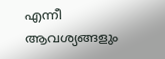എന്നീ ആവശ്യങ്ങളും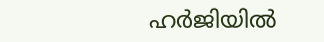ഹർജിയിൽ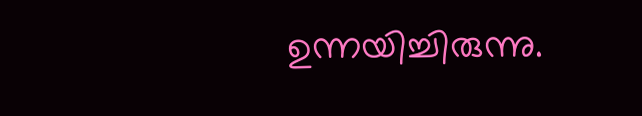ഉന്നയിച്ചിരുന്നു.